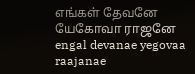எங்கள் தேவனே யேகோவா ராஜனே
engal devanae yegovaa raajanae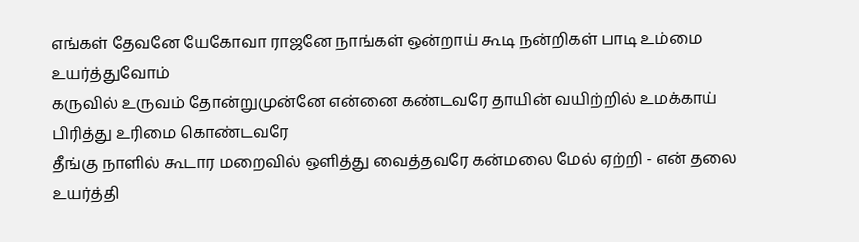எங்கள் தேவனே யேகோவா ராஜனே நாங்கள் ஒன்றாய் கூடி நன்றிகள் பாடி உம்மை உயர்த்துவோம்
கருவில் உருவம் தோன்றுமுன்னே என்னை கண்டவரே தாயின் வயிற்றில் உமக்காய் பிரித்து உரிமை கொண்டவரே
தீங்கு நாளில் கூடார மறைவில் ஒளித்து வைத்தவரே கன்மலை மேல் ஏற்றி - என் தலை உயர்த்தி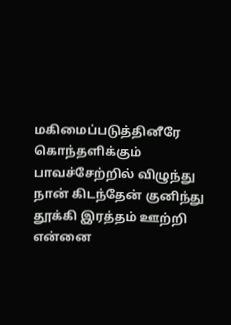மகிமைப்படுத்தினீரே
கொந்தளிக்கும் பாவச்சேற்றில் விழுந்து நான் கிடந்தேன் குனிந்து தூக்கி இரத்தம் ஊற்றி என்னை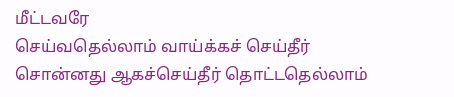மீட்டவரே
செய்வதெல்லாம் வாய்க்கச் செய்தீர் சொன்னது ஆகச்செய்தீர் தொட்டதெல்லாம்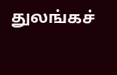துலங்கச்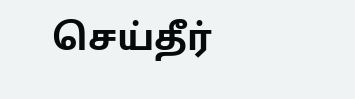செய்தீர்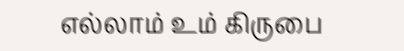எல்லாம் உம் கிருபை